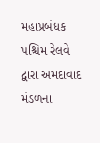મહાપ્રબંધક પશ્ચિમ રેલવે દ્વારા અમદાવાદ મંડળના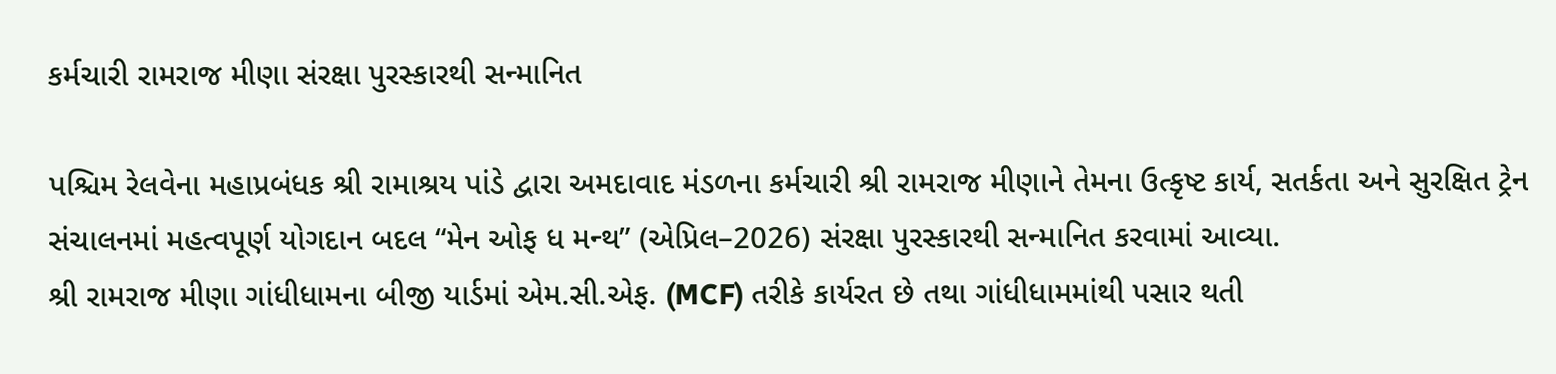કર્મચારી રામરાજ મીણા સંરક્ષા પુરસ્કારથી સન્માનિત

પશ્ચિમ રેલવેના મહાપ્રબંધક શ્રી રામાશ્રય પાંડે દ્વારા અમદાવાદ મંડળના કર્મચારી શ્રી રામરાજ મીણાને તેમના ઉત્કૃષ્ટ કાર્ય, સતર્કતા અને સુરક્ષિત ટ્રેન સંચાલનમાં મહત્વપૂર્ણ યોગદાન બદલ “મેન ઓફ ધ મન્થ” (એપ્રિલ–2026) સંરક્ષા પુરસ્કારથી સન્માનિત કરવામાં આવ્યા.
શ્રી રામરાજ મીણા ગાંધીધામના બીજી યાર્ડમાં એમ.સી.એફ. (MCF) તરીકે કાર્યરત છે તથા ગાંધીધામમાંથી પસાર થતી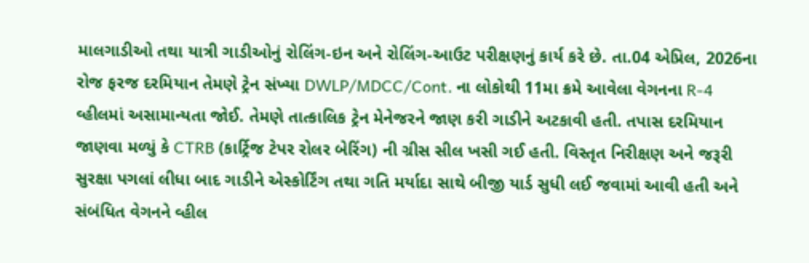માલગાડીઓ તથા યાત્રી ગાડીઓનું રોલિંગ-ઇન અને રોલિંગ-આઉટ પરીક્ષણનું કાર્ય કરે છે. તા.04 એપ્રિલ, 2026ના રોજ ફરજ દરમિયાન તેમણે ટ્રેન સંખ્યા DWLP/MDCC/Cont. ના લોકોથી 11મા ક્રમે આવેલા વેગનના R-4 વ્હીલમાં અસામાન્યતા જોઈ. તેમણે તાત્કાલિક ટ્રેન મેનેજરને જાણ કરી ગાડીને અટકાવી હતી. તપાસ દરમિયાન જાણવા મળ્યું કે CTRB (કાર્ટ્રિજ ટેપર રોલર બેરિંગ) ની ગ્રીસ સીલ ખસી ગઈ હતી. વિસ્તૃત નિરીક્ષણ અને જરૂરી સુરક્ષા પગલાં લીધા બાદ ગાડીને એસ્કોર્ટિંગ તથા ગતિ મર્યાદા સાથે બીજી યાર્ડ સુધી લઈ જવામાં આવી હતી અને સંબંધિત વેગનને વ્હીલ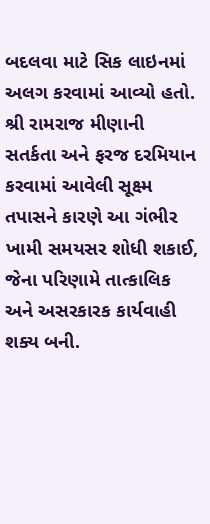બદલવા માટે સિક લાઇનમાં અલગ કરવામાં આવ્યો હતો.
શ્રી રામરાજ મીણાની સતર્કતા અને ફરજ દરમિયાન કરવામાં આવેલી સૂક્ષ્મ તપાસને કારણે આ ગંભીર ખામી સમયસર શોધી શકાઈ, જેના પરિણામે તાત્કાલિક અને અસરકારક કાર્યવાહી શક્ય બની.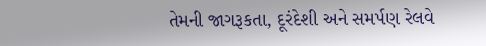તેમની જાગરૂકતા, દૂરંદેશી અને સમર્પણ રેલવે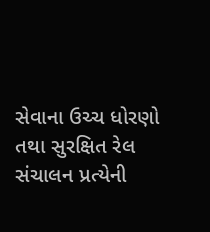સેવાના ઉચ્ચ ધોરણો તથા સુરક્ષિત રેલ સંચાલન પ્રત્યેની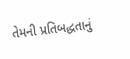તેમની પ્રતિબદ્ધતાનું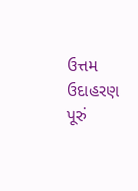ઉત્તમ ઉદાહરણ પૂરું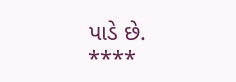પાડે છે.
****